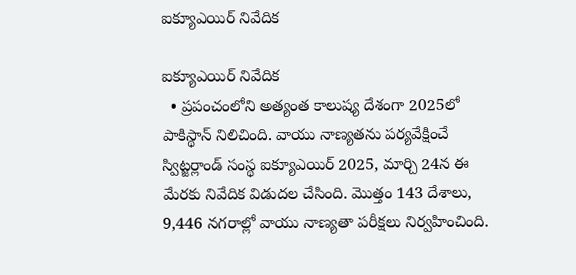ఐక్యూఎయిర్‌ నివేదిక

ఐక్యూఎయిర్‌ నివేదిక
  • ప్రపంచంలోని అత్యంత కాలుష్య దేశంగా 2025లో పాకిస్థాన్‌ నిలిచింది. వాయు నాణ్యతను పర్యవేక్షించే స్విట్జర్లాండ్‌ సంస్థ ఐక్యూఎయిర్‌ 2025, మార్చి 24న ఈ మేరకు నివేదిక విడుదల చేసింది. మొత్తం 143 దేశాలు, 9,446 నగరాల్లో వాయు నాణ్యతా పరీక్షలు నిర్వహించింది.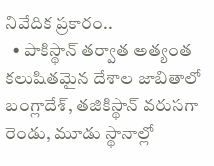నివేదిక ప్రకారం..
  • పాకిస్థాన్‌ తర్వాత అత్యంత కలుషితమైన దేశాల జాబితాలో బంగ్లాదేశ్, తజికిస్థాన్‌ వరుసగా రెండు, మూడు స్థానాల్లో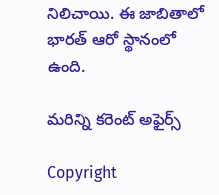నిలిచాయి. ఈ జాబితాలో భారత్‌ ఆరో స్థానంలో ఉంది.

మరిన్ని కరెంట్ అఫైర్స్

Copyright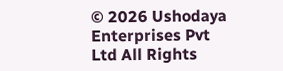© 2026 Ushodaya Enterprises Pvt Ltd All Rights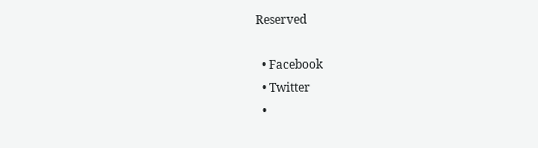Reserved

  • Facebook
  • Twitter
  •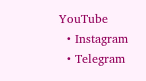YouTube
  • Instagram
  • Telegram